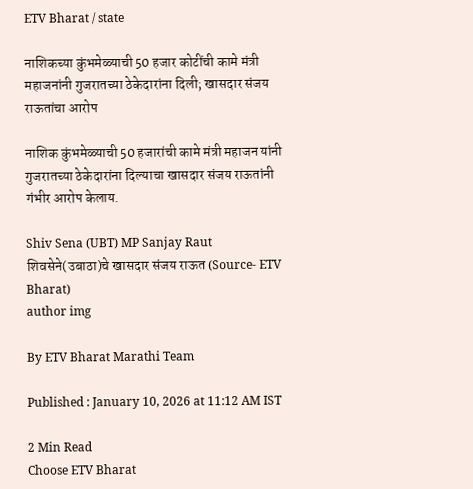ETV Bharat / state

नाशिकच्या कुंभमेळ्याची 50 हजार कोटींची कामे मंत्री महाजनांनी गुजरातच्या ठेकेदारांना दिली; खासदार संजय राऊतांचा आरोप

नाशिक कुंभमेळ्याची 50 हजारांची कामे मंत्री महाजन यांनी गुजरातच्या ठेकेदारांना दिल्याचा खासदार संजय राऊतांनी गंभीर आरोप केलाय.

Shiv Sena (UBT) MP Sanjay Raut
शिवसेने(उबाठा)चे खासदार संजय राऊत (Source- ETV Bharat)
author img

By ETV Bharat Marathi Team

Published : January 10, 2026 at 11:12 AM IST

2 Min Read
Choose ETV Bharat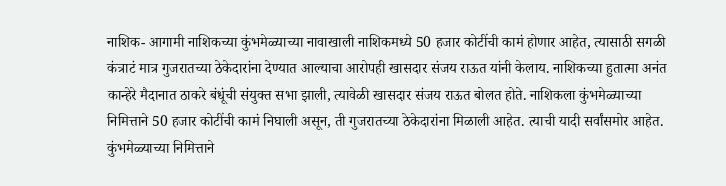नाशिक- आगामी नाशिकच्या कुंभमेळ्याच्या नावाखाली नाशिकमध्ये 50 हजार कोटींची कामं होणार आहेत, त्यासाठी सगळी कंत्राटं मात्र गुजरातच्या ठेकेदारांना देण्यात आल्याचा आरोपही खासदार संजय राऊत यांनी केलाय. नाशिकच्या हुतात्मा अनंत कान्हेरे मैदानात ठाकरे बंधूंची संयुक्त सभा झाली, त्यावेळी खासदार संजय राऊत बोलत होते. नाशिकला कुंभमेळ्याच्या निमित्ताने 50 हजार कोटींची कामं निघाली असून, ती गुजरातच्या ठेकेदारांना मिळाली आहेत. त्याची यादी सर्वांसमोर आहेत. कुंभमेळ्याच्या निमित्ताने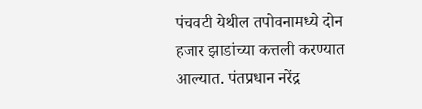पंचवटी येथील तपोवनामध्ये दोन हजार झाडांच्या कत्तली करण्यात आल्यात. पंतप्रधान नरेंद्र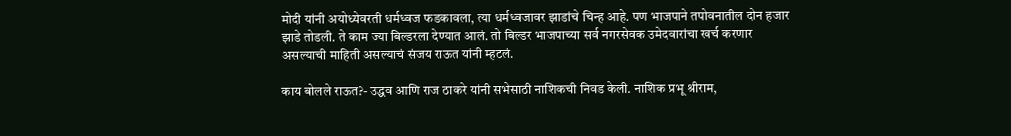मोदी यांनी अयोध्येवरती धर्मध्वज फडकावला, त्या धर्मध्वजावर झाडांचे चिन्ह आहे. पण भाजपाने तपोवनातील दोन हजार झाडे तोडली. ते काम ज्या बिल्डरला देण्यात आलं. तो बिल्डर भाजपाच्या सर्व नगरसेवक उमेदवारांचा खर्च करणार असल्याची माहिती असल्याचं संजय राऊत यांनी म्हटलं.

काय बोलले राऊत?- उद्धव आणि राज ठाकरे यांनी सभेसाठी नाशिकची निवड केली. नाशिक प्रभू श्रीराम,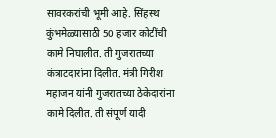सावरकरांची भूमी आहे. सिंहस्थ कुंभमेळ्यासाठी 50 हजार कोटींची कामे निघालीत. ती गुजरातच्या कंत्राटदारांना दिलीत. मंत्री गिरीश महाजन यांनी गुजरातच्या ठेकेदारांना कामे दिलीत. ती संपूर्ण यादी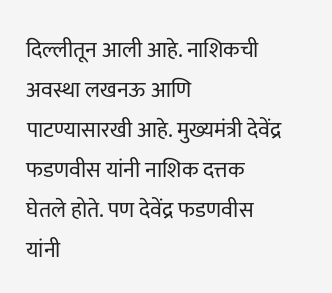दिल्लीतून आली आहे. नाशिकची अवस्था लखनऊ आणि पाटण्यासारखी आहे. मुख्यमंत्री देवेंद्र फडणवीस यांनी नाशिक दत्तक घेतले होते. पण देवेंद्र फडणवीस यांनी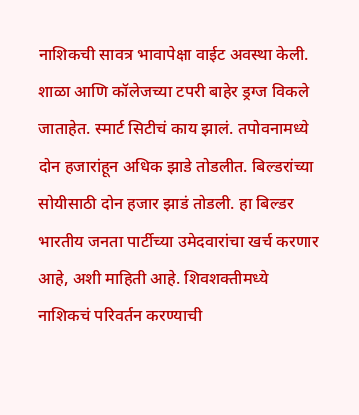नाशिकची सावत्र भावापेक्षा वाईट अवस्था केली. शाळा आणि कॉलेजच्या टपरी बाहेर ड्रग्ज विकले जाताहेत. स्मार्ट सिटीचं काय झालं. तपोवनामध्ये दोन हजारांहून अधिक झाडे तोडलीत. बिल्डरांच्या सोयीसाठी दोन हजार झाडं तोडली. हा बिल्डर भारतीय जनता पार्टीच्या उमेदवारांचा खर्च करणार आहे, अशी माहिती आहे. शिवशक्तीमध्ये नाशिकचं परिवर्तन करण्याची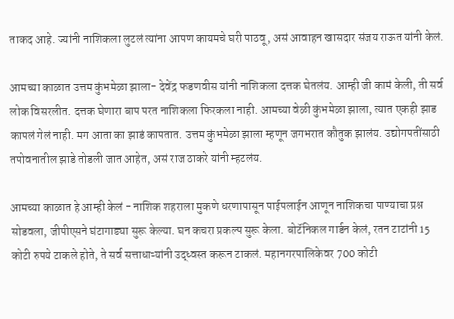ताकद आहे. ज्यांनी नाशिकला लुटलं त्यांना आपण कायमचे घरी पाठवू, असं आवाहन खासदार संजय राऊत यांनी केलं.

आमच्या काळात उत्तम कुंभमेळा झाला- देवेंद्र फडणवीस यांनी नाशिकला दत्तक घेतलंय. आम्ही जी कामं केली, ती सर्व लोक विसरलीत. दत्तक घेणारा बाप परत नाशिकला फिरकला नाही. आमच्या वेळी कुंभमेळा झाला, त्यात एकही झाड कापलं गेलं नाही. मग आता का झाडं कापतात. उत्तम कुंभमेळा झाला म्हणून जगभरात कौतुक झालंय. उद्योगपतींसाठी तपोवनातील झाडे तोडली जात आहेत, असं राज ठाकरे यांनी म्हटलंय.

आमच्या काळात हे आम्ही केलं - नाशिक शहराला मुकणे धरणापासून पाईपलाईन आणून नाशिकचा पाण्याचा प्रश्न सोडवला, जीपीएसने घंटागाड्या सुरू केल्या. घन कचरा प्रकल्प सुरू केला. बोटॅनिकल गार्डन केलं, रतन टाटांनी 15 कोटी रुपये टाकले होते, ते सर्व सत्ताधाऱ्यांनी उद्ध्वस्त करून टाकलं. महानगरपालिकेवर 700 कोटी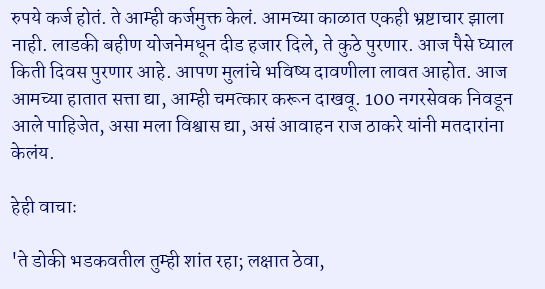रुपये कर्ज होतं. ते आम्ही कर्जमुक्त केलं. आमच्या काळात एकही भ्रष्टाचार झाला नाही. लाडकी बहीण योजनेमधून दीड हजार दिले, ते कुठे पुरणार. आज पैसे घ्याल किती दिवस पुरणार आहे. आपण मुलांचे भविष्य दावणीला लावत आहोत. आज आमच्या हातात सत्ता द्या, आम्ही चमत्कार करून दाखवू. 100 नगरसेवक निवडून आले पाहिजेत, असा मला विश्वास द्या, असं आवाहन राज ठाकरे यांनी मतदारांना केलंय.

हेही वाचाः

'ते डोकी भडकवतील तुम्ही शांत रहा; लक्षात ठेवा,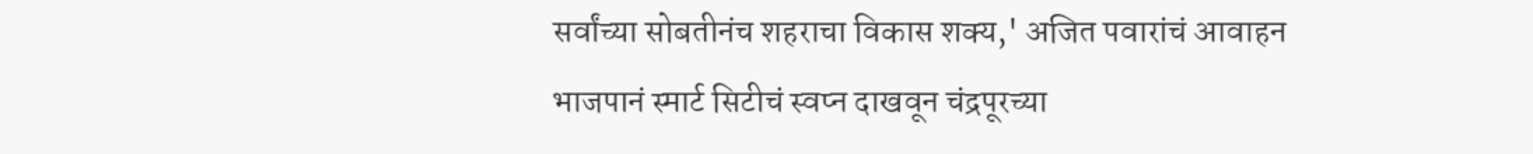सर्वांच्या सोबतीनंच शहराचा विकास शक्य,' अजित पवारांचं आवाहन
भाजपानं स्मार्ट सिटीचं स्वप्न दाखवून चंद्रपूरच्या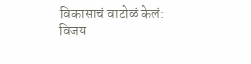विकासाचं वाटोळं केलं: विजय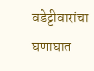वडेट्टीवारांचा घणाघात